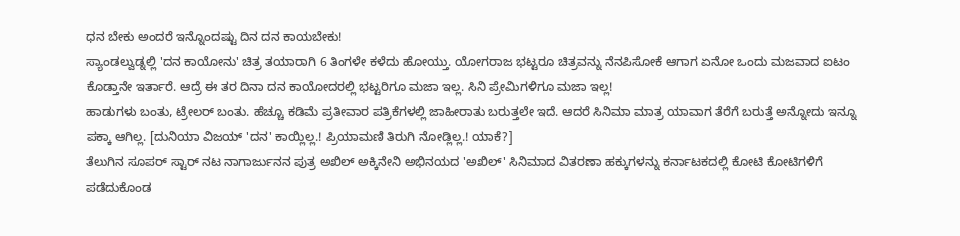ಧನ ಬೇಕು ಅಂದರೆ ಇನ್ನೊಂದಷ್ಟು ದಿನ ದನ ಕಾಯಬೇಕು!
ಸ್ಯಾಂಡಲ್ವುಡ್ನಲ್ಲಿ 'ದನ ಕಾಯೋನು' ಚಿತ್ರ ತಯಾರಾಗಿ 6 ತಿಂಗಳೇ ಕಳೆದು ಹೋಯ್ತು. ಯೋಗರಾಜ ಭಟ್ಟರೂ ಚಿತ್ರವನ್ನು ನೆನಪಿಸೋಕೆ ಆಗಾಗ ಏನೋ ಒಂದು ಮಜವಾದ ಐಟಂ ಕೊಡ್ತಾನೇ ಇರ್ತಾರೆ. ಆದ್ರೆ ಈ ತರ ದಿನಾ ದನ ಕಾಯೋದರಲ್ಲಿ ಭಟ್ಟರಿಗೂ ಮಜಾ ಇಲ್ಲ. ಸಿನಿ ಪ್ರೇಮಿಗಳಿಗೂ ಮಜಾ ಇಲ್ಲ!
ಹಾಡುಗಳು ಬಂತು, ಟ್ರೇಲರ್ ಬಂತು. ಹೆಚ್ಚೂ ಕಡಿಮೆ ಪ್ರತೀವಾರ ಪತ್ರಿಕೆಗಳಲ್ಲಿ ಜಾಹೀರಾತು ಬರುತ್ತಲೇ ಇದೆ. ಆದರೆ ಸಿನಿಮಾ ಮಾತ್ರ ಯಾವಾಗ ತೆರೆಗೆ ಬರುತ್ತೆ ಅನ್ನೋದು ಇನ್ನೂ ಪಕ್ಕಾ ಆಗಿಲ್ಲ. [ದುನಿಯಾ ವಿಜಯ್ 'ದನ' ಕಾಯ್ಲಿಲ್ಲ.! ಪ್ರಿಯಾಮಣಿ ತಿರುಗಿ ನೋಡ್ಲಿಲ್ಲ.! ಯಾಕೆ?]
ತೆಲುಗಿನ ಸೂಪರ್ ಸ್ಟಾರ್ ನಟ ನಾಗಾರ್ಜುನನ ಪುತ್ರ ಅಖಿಲ್ ಅಕ್ಕಿನೇನಿ ಅಭಿನಯದ 'ಅಖಿಲ್' ಸಿನಿಮಾದ ವಿತರಣಾ ಹಕ್ಕುಗಳನ್ನು ಕರ್ನಾಟಕದಲ್ಲಿ ಕೋಟಿ ಕೋಟಿಗಳಿಗೆ ಪಡೆದುಕೊಂಡ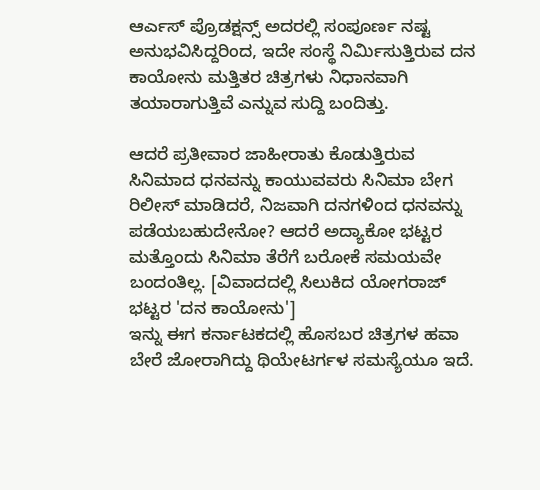ಆರ್ಎಸ್ ಪ್ರೊಡಕ್ಷನ್ಸ್ ಅದರಲ್ಲಿ ಸಂಪೂರ್ಣ ನಷ್ಟ ಅನುಭವಿಸಿದ್ದರಿಂದ, ಇದೇ ಸಂಸ್ಥೆ ನಿರ್ಮಿಸುತ್ತಿರುವ ದನ ಕಾಯೋನು ಮತ್ತಿತರ ಚಿತ್ರಗಳು ನಿಧಾನವಾಗಿ ತಯಾರಾಗುತ್ತಿವೆ ಎನ್ನುವ ಸುದ್ದಿ ಬಂದಿತ್ತು.

ಆದರೆ ಪ್ರತೀವಾರ ಜಾಹೀರಾತು ಕೊಡುತ್ತಿರುವ ಸಿನಿಮಾದ ಧನವನ್ನು ಕಾಯುವವರು ಸಿನಿಮಾ ಬೇಗ ರಿಲೀಸ್ ಮಾಡಿದರೆ, ನಿಜವಾಗಿ ದನಗಳಿಂದ ಧನವನ್ನು ಪಡೆಯಬಹುದೇನೋ? ಆದರೆ ಅದ್ಯಾಕೋ ಭಟ್ಟರ ಮತ್ತೊಂದು ಸಿನಿಮಾ ತೆರೆಗೆ ಬರೋಕೆ ಸಮಯವೇ ಬಂದಂತಿಲ್ಲ. [ವಿವಾದದಲ್ಲಿ ಸಿಲುಕಿದ ಯೋಗರಾಜ್ ಭಟ್ಟರ 'ದನ ಕಾಯೋನು']
ಇನ್ನು ಈಗ ಕರ್ನಾಟಕದಲ್ಲಿ ಹೊಸಬರ ಚಿತ್ರಗಳ ಹವಾ ಬೇರೆ ಜೋರಾಗಿದ್ದು ಥಿಯೇಟರ್ಗಳ ಸಮಸ್ಯೆಯೂ ಇದೆ.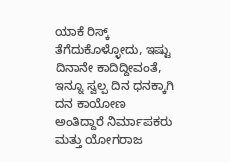ಯಾಕೆ ರಿಸ್ಕ್ ತೆಗೆದುಕೊಳ್ಳೋದು, ಇಷ್ಟು ದಿನಾನೇ ಕಾದಿದ್ದೀವಂತೆ, ಇನ್ನೂ ಸ್ವಲ್ಪ ದಿನ ಧನಕ್ಕಾಗಿ ದನ ಕಾಯೋಣ ಅಂತಿದ್ದಾರೆ ನಿರ್ಮಾಪಕರು ಮತ್ತು ಯೋಗರಾಜ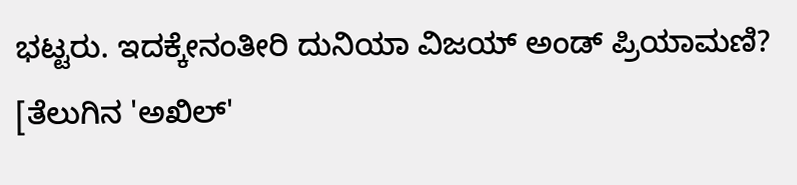ಭಟ್ಟರು. ಇದಕ್ಕೇನಂತೀರಿ ದುನಿಯಾ ವಿಜಯ್ ಅಂಡ್ ಪ್ರಿಯಾಮಣಿ? [ತೆಲುಗಿನ 'ಅಖಿಲ್'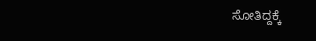ಸೋತಿದ್ದಕ್ಕೆ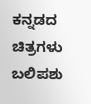ಕನ್ನಡದ ಚಿತ್ರಗಳು ಬಲಿಪಶು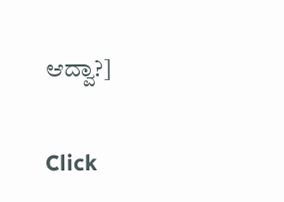ಆದ್ವಾ?]


Click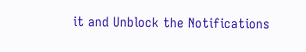it and Unblock the Notifications